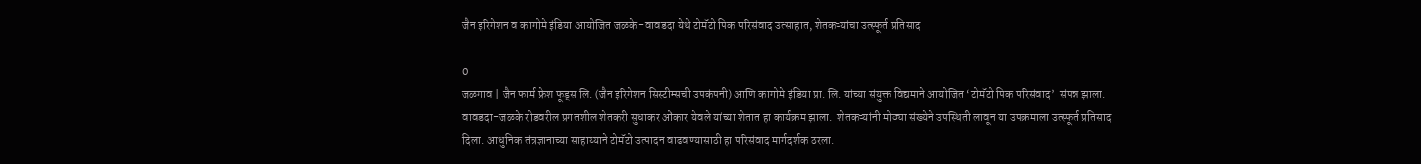जैन इरिगेशन व कागोमे इंडिया आयोजित जळके-वावडदा येथे टोमॅटो पिक परिसंवाद उत्साहात, शेतकऱ्यांचा उत्स्फूर्त प्रतिसाद

0
जळगाव | जैन फार्म फ्रेश फूड्स लि. (जैन इरिगेशन सिस्टीम्सची उपकंपनी) आणि कागोमे इंडिया प्रा. लि. यांच्या संयुक्त विद्यमाने आयोजित ‘टोमॅटो पिक परिसंवाद’  संपन्न झाला. वावडदा-जळके रोडवरील प्रगतशील शेतकरी सुधाकर ओंकार येवले यांच्या शेतात हा कार्यक्रम झाला.  शेतकऱ्यांनी मोठ्या संख्येने उपस्थिती लावून या उपक्रमाला उत्स्फूर्त प्रतिसाद दिला. आधुनिक तंत्रज्ञानाच्या साहाय्याने टोमॅटो उत्पादन वाढवण्यासाठी हा परिसंवाद मार्गदर्शक ठरला.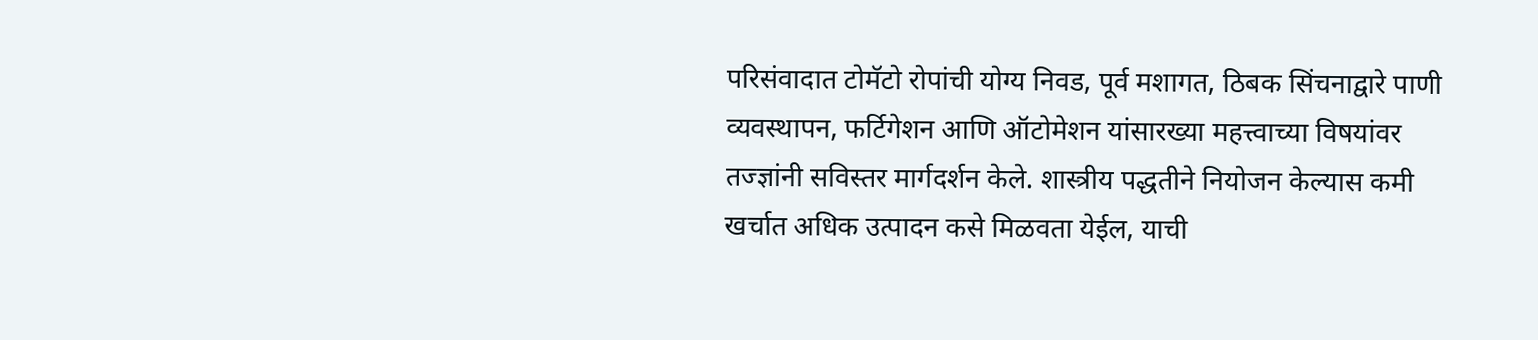परिसंवादात टोमॅटो रोपांची योग्य निवड, पूर्व मशागत, ठिबक सिंचनाद्वारे पाणी व्यवस्थापन, फर्टिगेशन आणि ऑटोमेशन यांसारख्या महत्त्वाच्या विषयांवर तज्ज्ञांनी सविस्तर मार्गदर्शन केले. शास्त्रीय पद्धतीने नियोजन केल्यास कमी खर्चात अधिक उत्पादन कसे मिळवता येईल, याची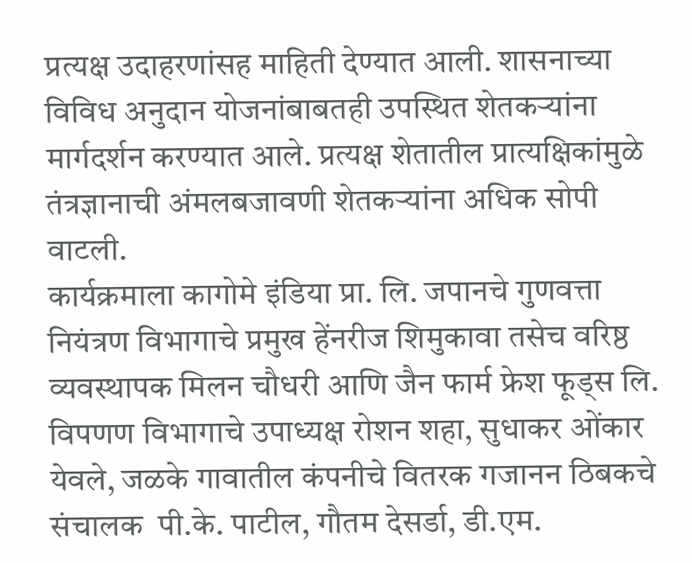प्रत्यक्ष उदाहरणांसह माहिती देण्यात आली. शासनाच्या विविध अनुदान योजनांबाबतही उपस्थित शेतकऱ्यांना मार्गदर्शन करण्यात आले. प्रत्यक्ष शेतातील प्रात्यक्षिकांमुळे तंत्रज्ञानाची अंमलबजावणी शेतकऱ्यांना अधिक सोपी वाटली.
कार्यक्रमाला कागोमे इंडिया प्रा. लि. जपानचे गुणवत्ता नियंत्रण विभागाचे प्रमुख हेंनरीज शिमुकावा तसेच वरिष्ठ व्यवस्थापक मिलन चौधरी आणि जैन फार्म फ्रेश फूड्स लि. विपणण विभागाचे उपाध्यक्ष रोशन शहा, सुधाकर ओंकार येवले, जळके गावातील कंपनीचे वितरक गजानन ठिबकचे संचालक  पी.के. पाटील, गौतम देसर्डा, डी.एम.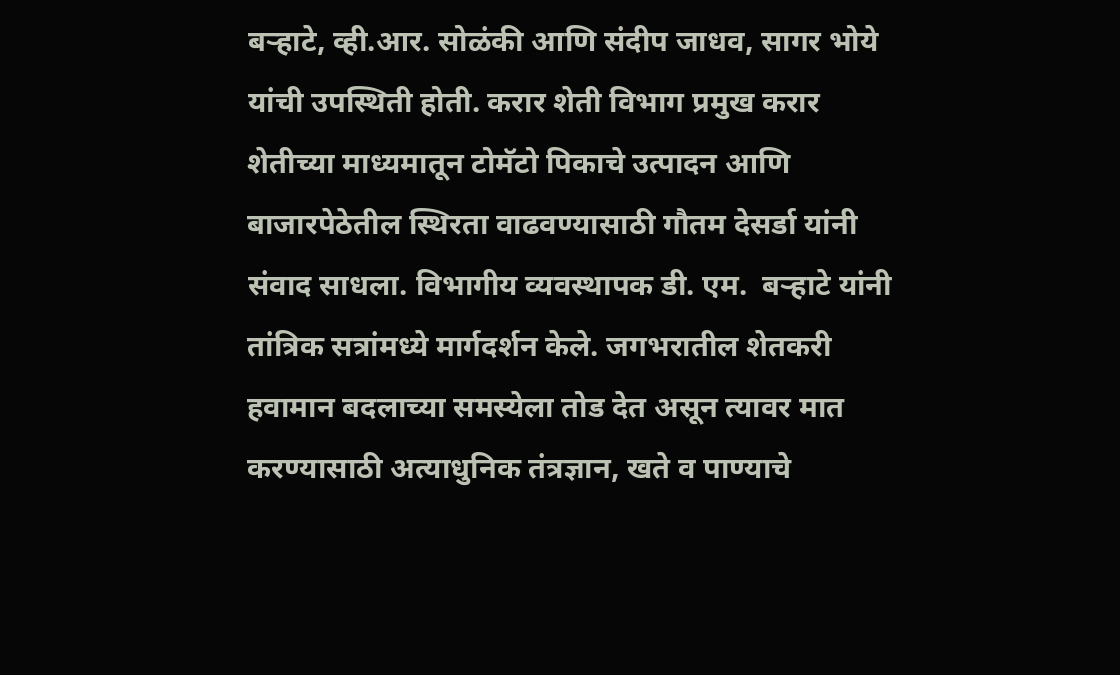बऱ्हाटे, व्ही.आर. सोळंकी आणि संदीप जाधव, सागर भोये यांची उपस्थिती होती. करार शेती विभाग प्रमुख करार शेतीच्या माध्यमातून टोमॅटो पिकाचे उत्पादन आणि बाजारपेठेतील स्थिरता वाढवण्यासाठी गौतम देसर्डा यांनी संवाद साधला. विभागीय व्यवस्थापक डी. एम.  बऱ्हाटे यांनी तांत्रिक सत्रांमध्ये मार्गदर्शन केले. जगभरातील शेतकरी हवामान बदलाच्या समस्येला तोड देत असून त्यावर मात करण्यासाठी अत्याधुनिक तंत्रज्ञान, खते व पाण्याचे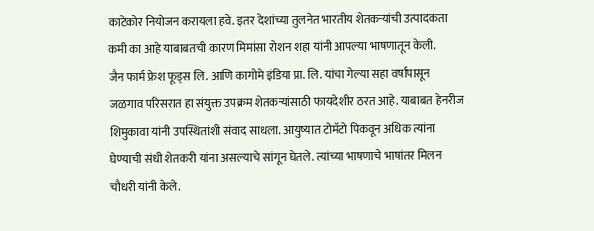काटेकोर नियोजन करायला हवे. इतर देशांच्या तुलनेत भारतीय शेतकऱ्यांची उत्पादकता कमी का आहे याबाबतची कारण मिमांसा रोशन शहा यांनी आपल्या भाषणातून केली.
जैन फार्म फ्रेश फूड्स लि. आणि कागोमे इंडिया प्रा. लि. यांचा गेल्या सहा वर्षांपासून जळगाव परिसरात हा संयुक्त उपक्रम शेतकऱ्यांसाठी फायदेशीर ठरत आहे. याबाबत हेनरीज शिमुकावा यांनी उपस्थितांशी संवाद साधला. आयुष्यात टोमॅटो पिकवून अधिक त्यांना घेण्याची संधी शेतकरी यांना असल्याचे सांगून घेतले. त्यांच्या भाषणाचे भाषांतर मिलन चौधरी यांनी केले.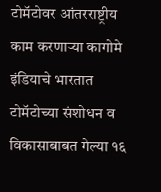टोमॅटोवर आंतरराष्ट्रीय काम करणाऱ्या कागोमे इंडियाचे भारतात टोमॅटोच्या संशोधन व विकासाबाबत गेल्या १६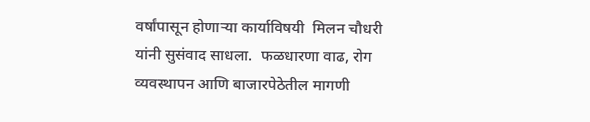वर्षांपासून होणाऱ्या कार्याविषयी  मिलन चौधरी यांनी सुसंवाद साधला.  फळधारणा वाढ, रोग व्यवस्थापन आणि बाजारपेठेतील मागणी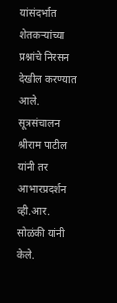यांसंदर्भात शेतकऱ्यांच्या प्रश्नांचे निरसन देखील करण्यात आले. सूत्रसंचालन श्रीराम पाटील यांनी तर आभारप्रदर्शन व्ही.आर. सोळंकी यांनी केले.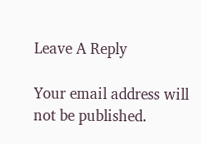Leave A Reply

Your email address will not be published.